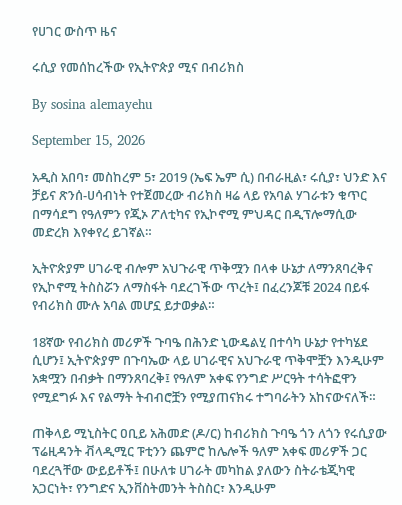የሀገር ውስጥ ዜና

ሩሲያ የመሰከረችው የኢትዮጵያ ሚና በብሪክስ

By sosina alemayehu

September 15, 2026

አዲስ አበባ፣ መስከረም 5፣ 2019 (ኤፍ ኤም ሲ) በብራዚል፣ ሩሲያ፣ ህንድ እና ቻይና ጽንሰ-ሀሳብነት የተጀመረው ብሪክስ ዛሬ ላይ የአባል ሃገራቱን ቁጥር በማሳደግ የዓለምን የጂኦ ፖለቲካና የኢኮኖሚ ምህዳር በዲፕሎማሲው መድረክ እየቀየረ ይገኛል።

ኢትዮጵያም ሀገራዊ ብሎም አህጉራዊ ጥቅሟን በላቀ ሁኔታ ለማንጸባረቅና የኢኮኖሚ ትስስሯን ለማስፋት ባደረገችው ጥረት፤ በፈረንጆቹ 2024 በይፋ የብሪክስ ሙሉ አባል መሆኗ ይታወቃል።

18ኛው የብሪክስ መሪዎች ጉባዔ በሕንድ ኒውዴልሂ በተሳካ ሁኔታ የተካሄደ ሲሆን፤ ኢትዮጵያም በጉባኤው ላይ ሀገራዊና አህጉራዊ ጥቅሞቿን እንዲሁም አቋሟን በብቃት በማንጸባረቅ፤ የዓለም አቀፍ የንግድ ሥርዓት ተሳትፎዋን የሚደግፉ እና የልማት ትብብሮቿን የሚያጠናክሩ ተግባራትን አከናውናለች።

ጠቅላይ ሚኒስትር ዐቢይ አሕመድ (ዶ/ር) ከብሪክስ ጉባዔ ጎን ለጎን የሩሲያው ፕሬዚዳንት ቭላዲሚር ፑቲንን ጨምሮ ከሌሎች ዓለም አቀፍ መሪዎች ጋር ባደረጓቸው ውይይቶች፤ በሁለቱ ሀገራት መካከል ያለውን ስትራቴጂካዊ አጋርነት፣ የንግድና ኢንቨስትመንት ትስስር፣ እንዲሁም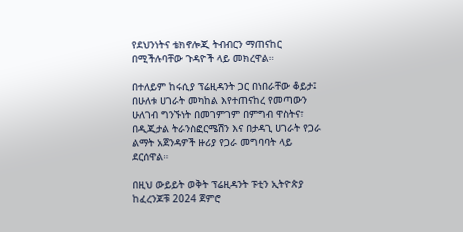የደህንነትና ቴክኖሎጂ ትብብርን ማጠናከር በሚችሉባቸው ጉዳዮች ላይ መክረዋል።

በተለይም ከሩሲያ ፕሬዚዳንት ጋር በነበራቸው ቆይታ፤ በሁለቱ ሀገራት መካከል እየተጠናከረ የመጣውን ሁለገብ ግንኙነት በመገምገም በምግብ ዋስትና፣ በዲጂታል ትራንስፎርሜሽን እና በታዳጊ ሀገራት የጋራ ልማት አጀንዳዎች ዙሪያ የጋራ መግባባት ላይ ደርሰዋል።

በዚህ ውይይት ወቅት ፕሬዚዳንት ፑቲን ኢትዮጵያ ከፈረንጆቹ 2024 ጀምሮ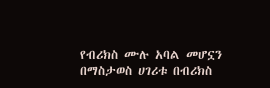የብሪክስ ሙሉ አባል መሆኗን በማስታወስ ሀገሪቱ በብሪክስ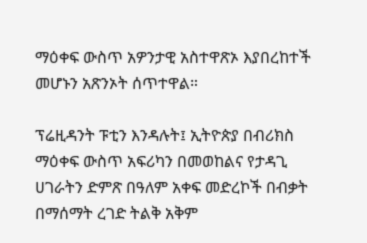ማዕቀፍ ውስጥ አዎንታዊ አስተዋጽኦ እያበረከተች መሆኑን አጽንኦት ሰጥተዋል።

ፕሬዚዳንት ፑቲን እንዳሉት፤ ኢትዮጵያ በብሪክስ ማዕቀፍ ውስጥ አፍሪካን በመወከልና የታዳጊ ሀገራትን ድምጽ በዓለም አቀፍ መድረኮች በብቃት በማሰማት ረገድ ትልቅ አቅም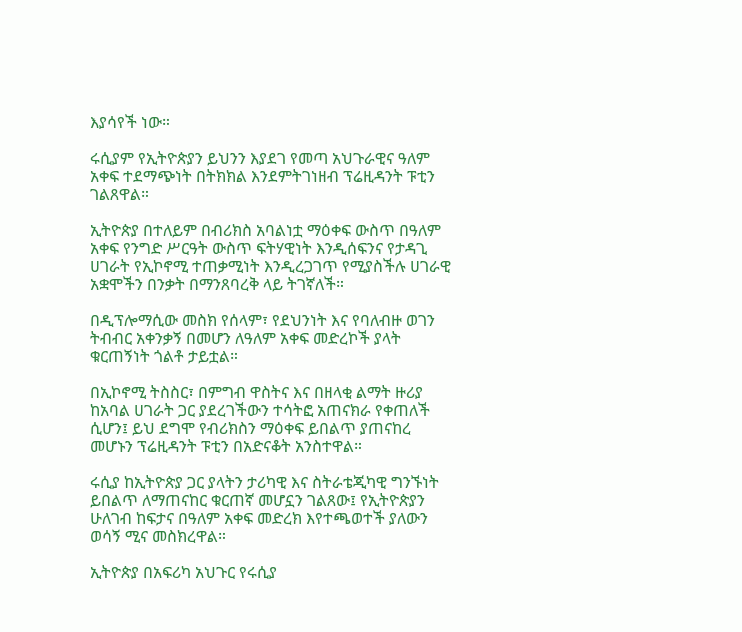እያሳየች ነው።

ሩሲያም የኢትዮጵያን ይህንን እያደገ የመጣ አህጉራዊና ዓለም አቀፍ ተደማጭነት በትክክል እንደምትገነዘብ ፕሬዚዳንት ፑቲን ገልጸዋል።

ኢትዮጵያ በተለይም በብሪክስ አባልነቷ ማዕቀፍ ውስጥ በዓለም አቀፍ የንግድ ሥርዓት ውስጥ ፍትሃዊነት እንዲሰፍንና የታዳጊ ሀገራት የኢኮኖሚ ተጠቃሚነት እንዲረጋገጥ የሚያስችሉ ሀገራዊ አቋሞችን በንቃት በማንጸባረቅ ላይ ትገኛለች።

በዲፕሎማሲው መስክ የሰላም፣ የደህንነት እና የባለብዙ ወገን ትብብር አቀንቃኝ በመሆን ለዓለም አቀፍ መድረኮች ያላት ቁርጠኝነት ጎልቶ ታይቷል።

በኢኮኖሚ ትስስር፣ በምግብ ዋስትና እና በዘላቂ ልማት ዙሪያ ከአባል ሀገራት ጋር ያደረገችውን ተሳትፎ አጠናክራ የቀጠለች ሲሆን፤ ይህ ደግሞ የብሪክስን ማዕቀፍ ይበልጥ ያጠናከረ መሆኑን ፕሬዚዳንት ፑቲን በአድናቆት አንስተዋል።

ሩሲያ ከኢትዮጵያ ጋር ያላትን ታሪካዊ እና ስትራቴጂካዊ ግንኙነት ይበልጥ ለማጠናከር ቁርጠኛ መሆኗን ገልጸው፤ የኢትዮጵያን ሁለገብ ከፍታና በዓለም አቀፍ መድረክ እየተጫወተች ያለውን ወሳኝ ሚና መስክረዋል።

ኢትዮጵያ በአፍሪካ አህጉር የሩሲያ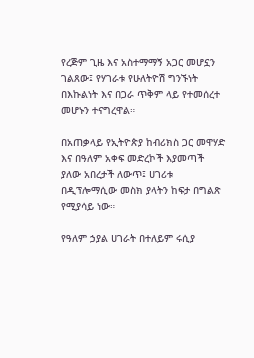የረጅም ጊዜ እና አስተማማኝ አጋር መሆኗን ገልጸው፤ የሃገራቱ የሁለትዮሽ ግንኙነት በእኩልነት እና በጋራ ጥቅም ላይ የተመሰረተ መሆኑን ተናግረዋል።

በአጠቃላይ የኢትዮጵያ ከብሪክስ ጋር መዋሃድ እና በዓለም አቀፍ መድረኮች እያመጣች ያለው አበረታች ለውጥ፤ ሀገሪቱ በዲፕሎማሲው መስክ ያላትን ከፍታ በግልጽ የሚያሳይ ነው።

የዓለም ኃያል ሀገራት በተለይም ሩሲያ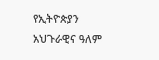የኢትዮጵያን አህጉራዊና ዓለም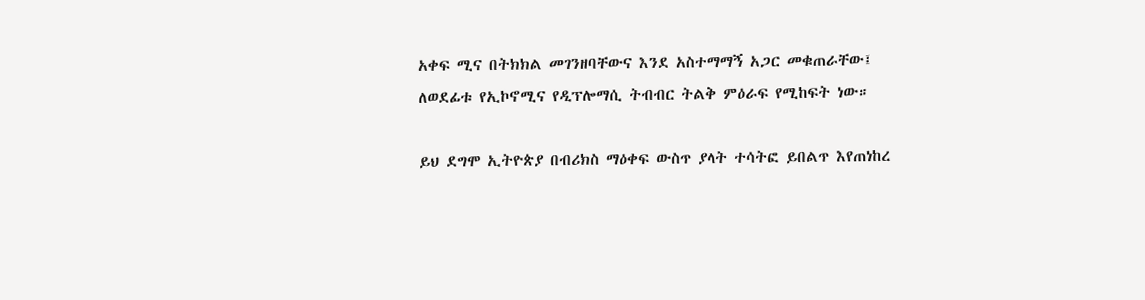አቀፍ ሚና በትክክል መገንዘባቸውና እንደ አስተማማኝ አጋር መቁጠራቸው፤ ለወደፊቱ የኢኮኖሚና የዲፕሎማሲ ትብብር ትልቅ ምዕራፍ የሚከፍት ነው።

ይህ ደግሞ ኢትዮጵያ በብሪክስ ማዕቀፍ ውስጥ ያላት ተሳትፎ ይበልጥ እየጠነከረ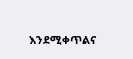እንደሚቀጥልና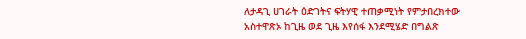ለታዳጊ ሀገራት ዕድገትና ፍትሃዊ ተጠቃሚነት የምታበረክተው አስተዋጽኦ ከጊዜ ወደ ጊዜ እየሰፋ እንደሚሄድ በግልጽ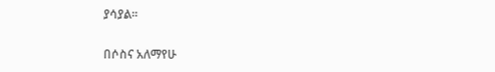ያሳያል።

በሶስና አለማየሁ